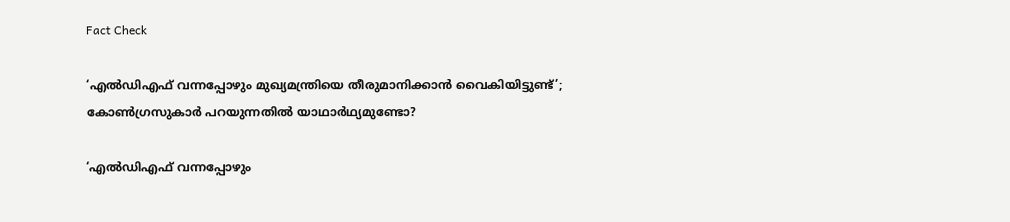Fact Check

‘എൽഡിഎഫ് വന്നപ്പോഴും മുഖ്യമന്ത്രിയെ തീരുമാനിക്കാൻ വൈകിയിട്ടുണ്ട്’; കോൺഗ്രസുകാർ പറയുന്നതിൽ യാഥാർഥ്യമുണ്ടോ?

‘എൽഡിഎഫ് വന്നപ്പോഴും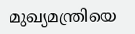മുഖ്യമന്ത്രിയെ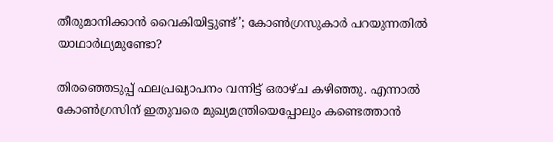തീരുമാനിക്കാൻ വൈകിയിട്ടുണ്ട്’; കോൺഗ്രസുകാർ പറയുന്നതിൽ യാഥാർഥ്യമുണ്ടോ?

തിരഞ്ഞെടുപ്പ് ഫലപ്രഖ്യാപനം വന്നിട്ട് ഒരാഴ്ച കഴിഞ്ഞു. എന്നാൽ കോൺഗ്രസിന് ഇതുവരെ മുഖ്യമന്ത്രിയെപ്പോലും കണ്ടെത്താൻ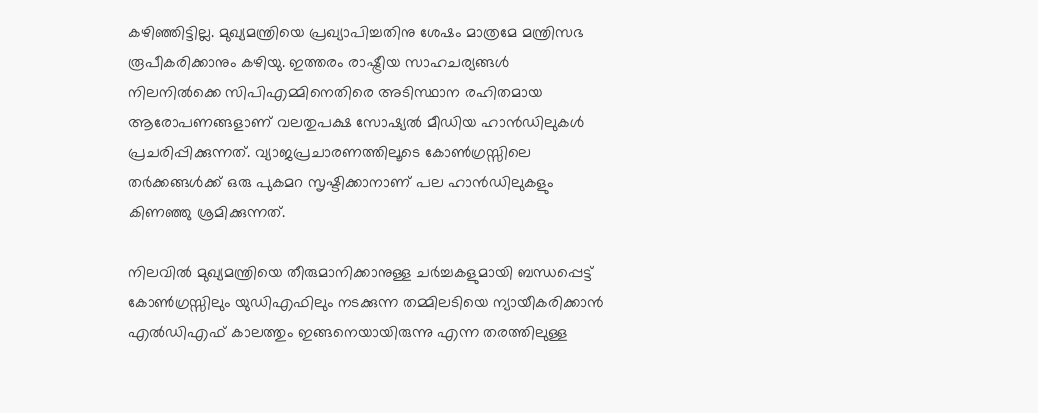കഴിഞ്ഞിട്ടില്ല. മുഖ്യമന്ത്രിയെ പ്രഖ്യാപിച്ചതിനു ശേഷം മാത്രമേ മന്ത്രിസഭ രൂപീകരിക്കാനും കഴിയു. ഇത്തരം രാഷ്ട്രീയ സാഹചര്യങ്ങൾ നിലനിൽക്കെ സിപിഎമ്മിനെതിരെ അടിസ്ഥാന രഹിതമായ ആരോപണങ്ങളാണ് വലതുപക്ഷ സോഷ്യൽ മീഡിയ ഹാൻഡിലുകൾ പ്രചരിപ്പിക്കുന്നത്. വ്യാജപ്രചാരണത്തിലൂടെ കോൺഗ്രസ്സിലെ തർക്കങ്ങൾക്ക് ഒരു പുകമറ സൃഷ്ടിക്കാനാണ് പല ഹാൻഡിലുകളും കിണഞ്ഞു ശ്രമിക്കുന്നത്.

നിലവിൽ മുഖ്യമന്ത്രിയെ തീരുമാനിക്കാനുള്ള ചർച്ചകളുമായി ബന്ധപ്പെട്ട് കോൺഗ്രസ്സിലും യുഡിഎഫിലും നടക്കുന്ന തമ്മിലടിയെ ന്യായീകരിക്കാൻ
എൽഡിഎഫ് കാലത്തും ഇങ്ങനെയായിരുന്നു എന്ന തരത്തിലുള്ള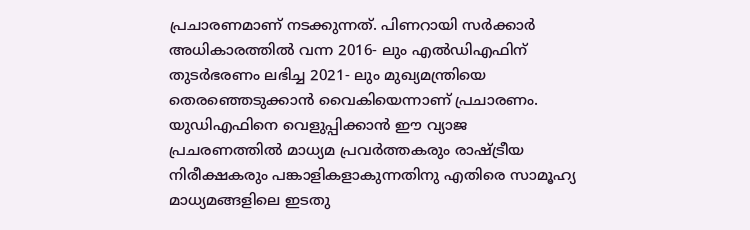പ്രചാരണമാണ് നടക്കുന്നത്. പിണറായി സർക്കാർ അധികാരത്തിൽ വന്ന 2016- ലും എൽഡിഎഫിന് തുടർഭരണം ലഭിച്ച 2021- ലും മുഖ്യമന്ത്രിയെ തെരഞ്ഞെടുക്കാൻ വൈകിയെന്നാണ് പ്രചാരണം. യുഡിഎഫിനെ വെളുപ്പിക്കാൻ ഈ വ്യാജ പ്രചരണത്തിൽ മാധ്യമ പ്രവർത്തകരും രാഷ്ട്രീയ നിരീക്ഷകരും പങ്കാളികളാകുന്നതിനു എതിരെ സാമൂഹ്യ മാധ്യമങ്ങളിലെ ഇടതു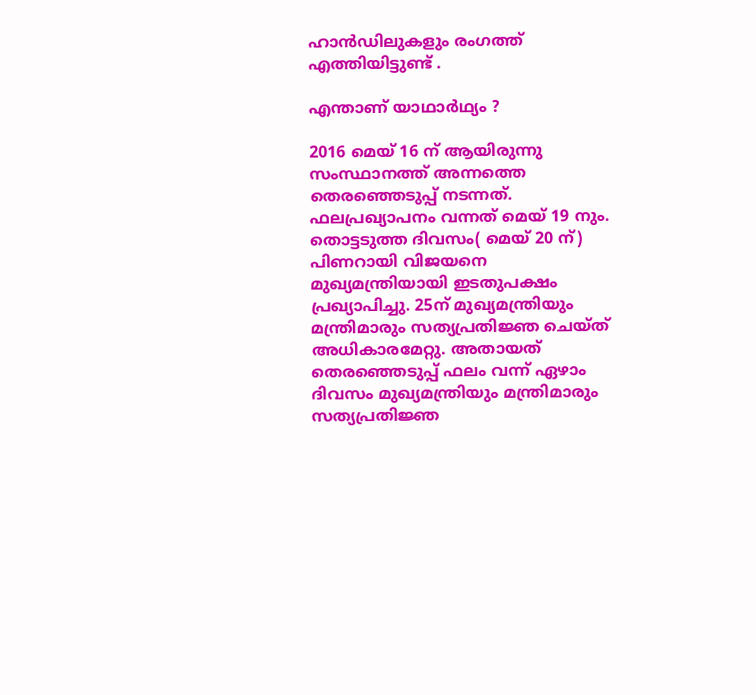ഹാൻഡിലുകളും രംഗത്ത് എത്തിയിട്ടുണ്ട് .

എന്താണ് യാഥാർഥ്യം ?

2016 മെയ് 16 ന് ആയിരുന്നു സംസ്ഥാനത്ത് അന്നത്തെ തെരഞ്ഞെടുപ്പ് നടന്നത്. ഫലപ്രഖ്യാപനം വന്നത് മെയ് 19 നും. തൊട്ടടുത്ത ദിവസം( മെയ് 20 ന്) പിണറായി വിജയനെ മുഖ്യമന്ത്രിയായി ഇടതുപക്ഷം പ്രഖ്യാപിച്ചു. 25ന് മുഖ്യമന്ത്രിയും മന്ത്രിമാരും സത്യപ്രതിജ്ഞ ചെയ്ത് അധികാരമേറ്റു. അതായത് തെരഞ്ഞെടുപ്പ് ഫലം വന്ന് ഏഴാം ദിവസം മുഖ്യമന്ത്രിയും മന്ത്രിമാരും സത്യപ്രതിജ്ഞ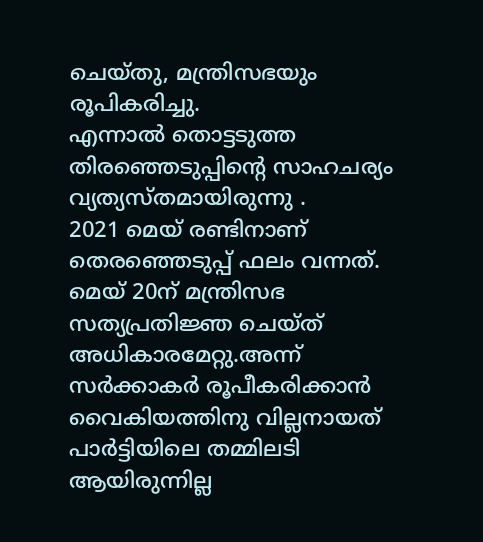ചെയ്തു, മന്ത്രിസഭയും രൂപികരിച്ചു.
എന്നാൽ തൊട്ടടുത്ത തിരഞ്ഞെടുപ്പിന്റെ സാഹചര്യം വ്യത്യസ്തമായിരുന്നു .
2021 മെയ് രണ്ടിനാണ് തെരഞ്ഞെടുപ്പ് ഫലം വന്നത്. മെയ് 20ന് മന്ത്രിസഭ സത്യപ്രതിജ്ഞ ചെയ്ത് അധികാരമേറ്റു.അന്ന് സർക്കാകർ രൂപീകരിക്കാൻ വൈകിയത്തിനു വില്ലനായത് പാർട്ടിയിലെ തമ്മിലടി ആയിരുന്നില്ല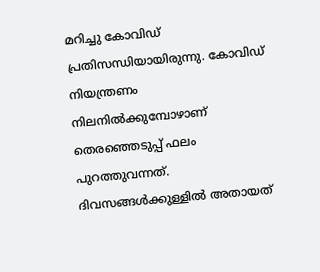മറിച്ചു കോവിഡ് പ്രതിസന്ധിയായിരുന്നു. കോവിഡ് നിയന്ത്രണം നിലനിൽക്കുമ്പോഴാണ് തെരഞ്ഞെടുപ്പ് ഫലം പുറത്തുവന്നത്. ദിവസങ്ങൾക്കുള്ളിൽ അതായത്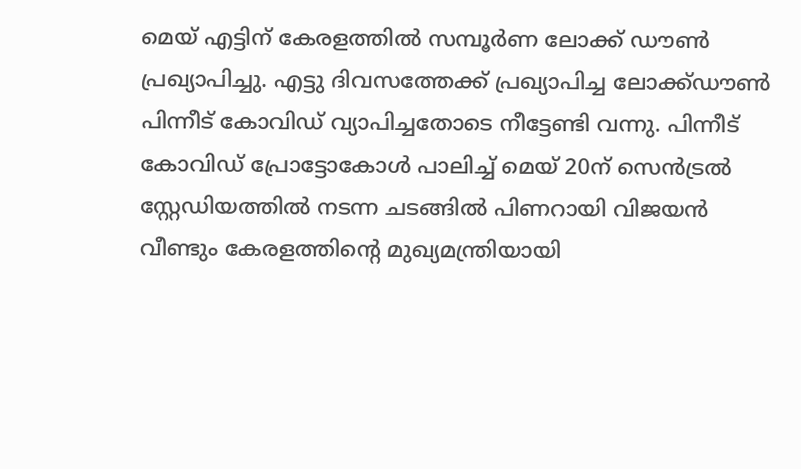മെയ് എട്ടിന് കേരളത്തിൽ സമ്പൂർണ ലോക്ക് ഡൗൺ പ്രഖ്യാപിച്ചു. എട്ടു ദിവസത്തേക്ക് പ്രഖ്യാപിച്ച ലോക്ക്ഡൗൺ പിന്നീട് കോവിഡ് വ്യാപിച്ചതോടെ നീട്ടേണ്ടി വന്നു. പിന്നീട് കോവിഡ് പ്രോട്ടോകോൾ പാലിച്ച് മെയ് 20ന് സെൻട്രൽ സ്റ്റേഡിയത്തിൽ നടന്ന ചടങ്ങിൽ പിണറായി വിജയൻ വീണ്ടും കേരളത്തിന്റെ മുഖ്യമന്ത്രിയായി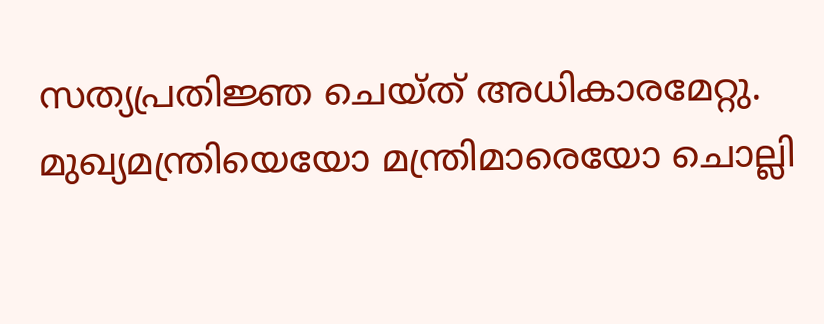സത്യപ്രതിജ്ഞ ചെയ്ത് അധികാരമേറ്റു. മുഖ്യമന്ത്രിയെയോ മന്ത്രിമാരെയോ ചൊല്ലി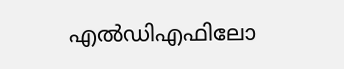എൽഡിഎഫിലോ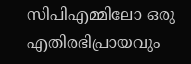സിപിഎമ്മിലോ ഒരു എതിരഭിപ്രായവും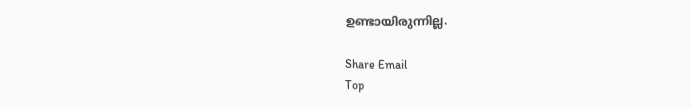ഉണ്ടായിരുന്നില്ല.

Share Email
Top